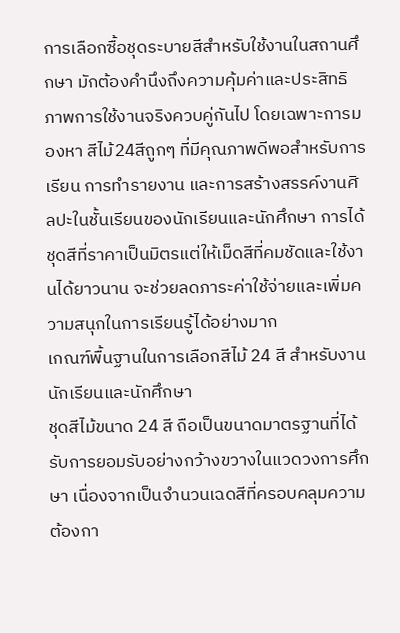การเลือกซื้อชุดระบายสีสำหรับใช้งานในสถานศึกษา มักต้องคำนึงถึงความคุ้มค่าและประสิทธิภาพการใช้งานจริงควบคู่กันไป โดยเฉพาะการมองหา สีไม้24สีถูกๆ ที่มีคุณภาพดีพอสำหรับการเรียน การทำรายงาน และการสร้างสรรค์งานศิลปะในชั้นเรียนของนักเรียนและนักศึกษา การได้ชุดสีที่ราคาเป็นมิตรแต่ให้เม็ดสีที่คมชัดและใช้งานได้ยาวนาน จะช่วยลดภาระค่าใช้จ่ายและเพิ่มความสนุกในการเรียนรู้ได้อย่างมาก
เกณฑ์พื้นฐานในการเลือกสีไม้ 24 สี สำหรับงานนักเรียนและนักศึกษา
ชุดสีไม้ขนาด 24 สี ถือเป็นขนาดมาตรฐานที่ได้รับการยอมรับอย่างกว้างขวางในแวดวงการศึกษา เนื่องจากเป็นจำนวนเฉดสีที่ครอบคลุมความต้องกา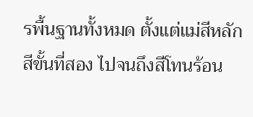รพื้นฐานทั้งหมด ตั้งแต่แม่สีหลัก สีขั้นที่สอง ไปจนถึงสีโทนร้อน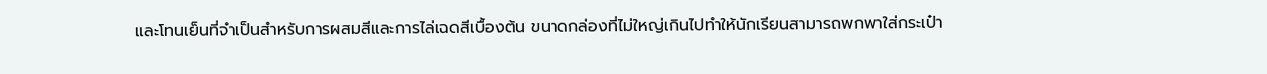และโทนเย็นที่จำเป็นสำหรับการผสมสีและการไล่เฉดสีเบื้องต้น ขนาดกล่องที่ไม่ใหญ่เกินไปทำให้นักเรียนสามารถพกพาใส่กระเป๋า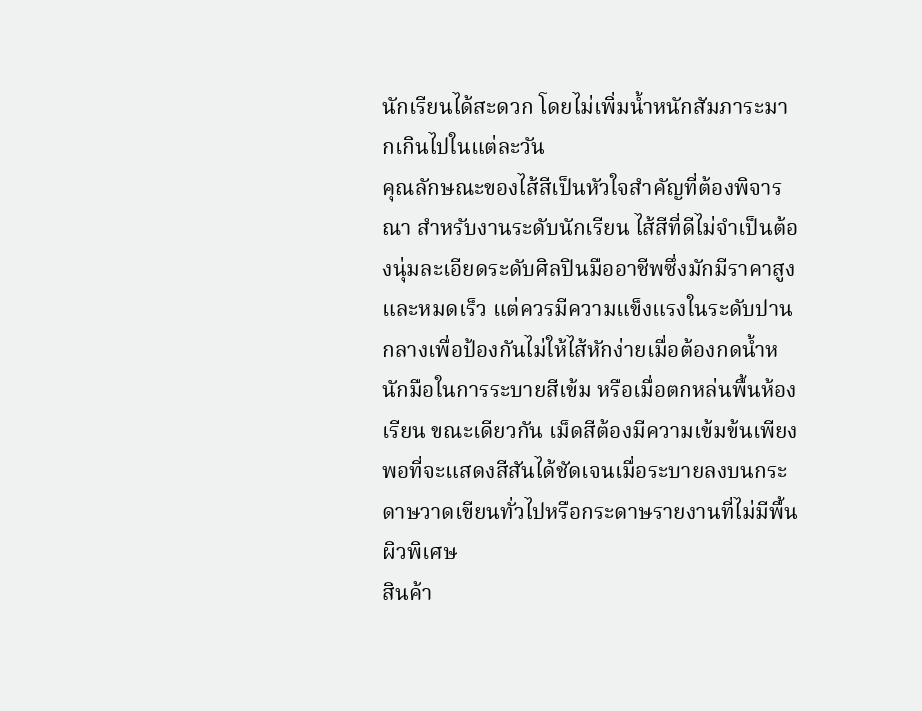นักเรียนได้สะดวก โดยไม่เพิ่มน้ำหนักสัมภาระมากเกินไปในแต่ละวัน
คุณลักษณะของไส้สีเป็นหัวใจสำคัญที่ต้องพิจารณา สำหรับงานระดับนักเรียน ไส้สีที่ดีไม่จำเป็นต้องนุ่มละเอียดระดับศิลปินมืออาชีพซึ่งมักมีราคาสูงและหมดเร็ว แต่ควรมีความแข็งแรงในระดับปานกลางเพื่อป้องกันไม่ให้ไส้หักง่ายเมื่อต้องกดน้ำหนักมือในการระบายสีเข้ม หรือเมื่อตกหล่นพื้นห้องเรียน ขณะเดียวกัน เม็ดสีต้องมีความเข้มข้นเพียงพอที่จะแสดงสีสันได้ชัดเจนเมื่อระบายลงบนกระดาษวาดเขียนทั่วไปหรือกระดาษรายงานที่ไม่มีพื้นผิวพิเศษ
สินค้า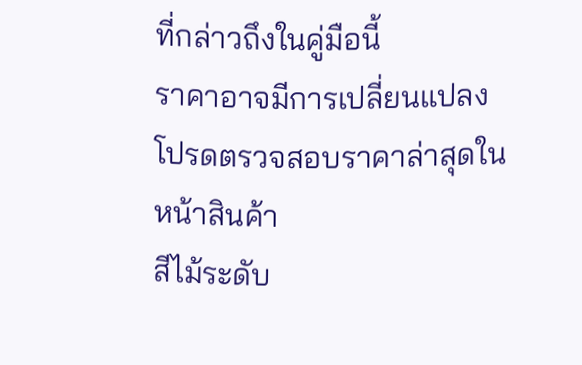ที่กล่าวถึงในคู่มือนี้
ราคาอาจมีการเปลี่ยนแปลง โปรดตรวจสอบราคาล่าสุดในหน้าสินค้า
สีไม้ระดับ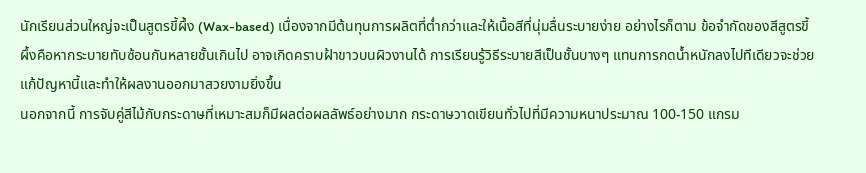นักเรียนส่วนใหญ่จะเป็นสูตรขี้ผึ้ง (Wax-based) เนื่องจากมีต้นทุนการผลิตที่ต่ำกว่าและให้เนื้อสีที่นุ่มลื่นระบายง่าย อย่างไรก็ตาม ข้อจำกัดของสีสูตรขี้ผึ้งคือหากระบายทับซ้อนกันหลายชั้นเกินไป อาจเกิดคราบฝ้าขาวบนผิวงานได้ การเรียนรู้วิธีระบายสีเป็นชั้นบางๆ แทนการกดน้ำหนักลงไปทีเดียวจะช่วยแก้ปัญหานี้และทำให้ผลงานออกมาสวยงามยิ่งขึ้น
นอกจากนี้ การจับคู่สีไม้กับกระดาษที่เหมาะสมก็มีผลต่อผลลัพธ์อย่างมาก กระดาษวาดเขียนทั่วไปที่มีความหนาประมาณ 100-150 แกรม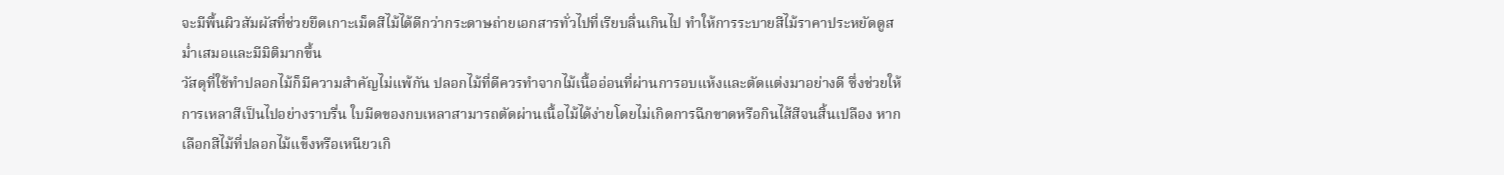จะมีพื้นผิวสัมผัสที่ช่วยยึดเกาะเม็ดสีไม้ได้ดีกว่ากระดาษถ่ายเอกสารทั่วไปที่เรียบลื่นเกินไป ทำให้การระบายสีไม้ราคาประหยัดดูสม่ำเสมอและมีมิติมากขึ้น
วัสดุที่ใช้ทำปลอกไม้ก็มีความสำคัญไม่แพ้กัน ปลอกไม้ที่ดีควรทำจากไม้เนื้ออ่อนที่ผ่านการอบแห้งและตัดแต่งมาอย่างดี ซึ่งช่วยให้การเหลาสีเป็นไปอย่างราบรื่น ใบมีดของกบเหลาสามารถตัดผ่านเนื้อไม้ได้ง่ายโดยไม่เกิดการฉีกขาดหรือกินไส้สีจนสิ้นเปลือง หากเลือกสีไม้ที่ปลอกไม้แข็งหรือเหนียวเกิ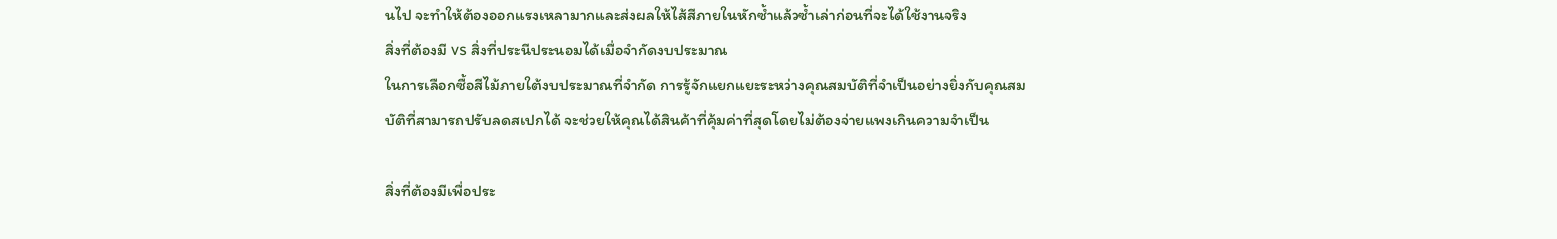นไป จะทำให้ต้องออกแรงเหลามากและส่งผลให้ไส้สีภายในหักซ้ำแล้วซ้ำเล่าก่อนที่จะได้ใช้งานจริง
สิ่งที่ต้องมี vs สิ่งที่ประนีประนอมได้เมื่อจำกัดงบประมาณ
ในการเลือกซื้อสีไม้ภายใต้งบประมาณที่จำกัด การรู้จักแยกแยะระหว่างคุณสมบัติที่จำเป็นอย่างยิ่งกับคุณสมบัติที่สามารถปรับลดสเปกได้ จะช่วยให้คุณได้สินค้าที่คุ้มค่าที่สุดโดยไม่ต้องจ่ายแพงเกินความจำเป็น

สิ่งที่ต้องมีเพื่อประ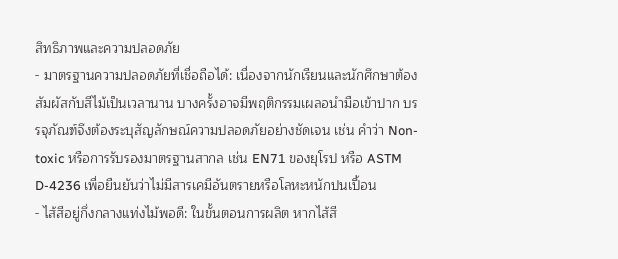สิทธิภาพและความปลอดภัย
- มาตรฐานความปลอดภัยที่เชื่อถือได้: เนื่องจากนักเรียนและนักศึกษาต้องสัมผัสกับสีไม้เป็นเวลานาน บางครั้งอาจมีพฤติกรรมเผลอนำมือเข้าปาก บรรจุภัณฑ์จึงต้องระบุสัญลักษณ์ความปลอดภัยอย่างชัดเจน เช่น คำว่า Non-toxic หรือการรับรองมาตรฐานสากล เช่น EN71 ของยุโรป หรือ ASTM D-4236 เพื่อยืนยันว่าไม่มีสารเคมีอันตรายหรือโลหะหนักปนเปื้อน
- ไส้สีอยู่กึ่งกลางแท่งไม้พอดี: ในขั้นตอนการผลิต หากไส้สี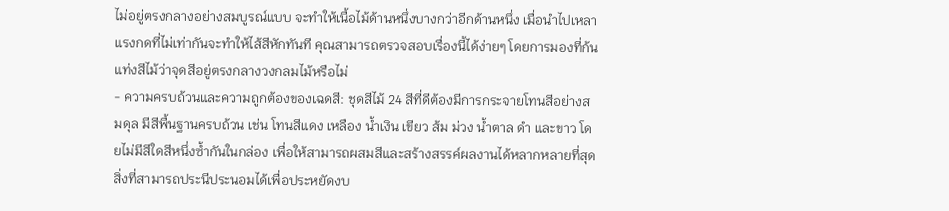ไม่อยู่ตรงกลางอย่างสมบูรณ์แบบ จะทำให้เนื้อไม้ด้านหนึ่งบางกว่าอีกด้านหนึ่ง เมื่อนำไปเหลา แรงกดที่ไม่เท่ากันจะทำให้ไส้สีหักทันที คุณสามารถตรวจสอบเรื่องนี้ได้ง่ายๆ โดยการมองที่ก้นแท่งสีไม้ว่าจุดสีอยู่ตรงกลางวงกลมไม้หรือไม่
- ความครบถ้วนและความถูกต้องของเฉดสี: ชุดสีไม้ 24 สีที่ดีต้องมีการกระจายโทนสีอย่างสมดุล มีสีพื้นฐานครบถ้วน เช่น โทนสีแดง เหลือง น้ำเงิน เขียว ส้ม ม่วง น้ำตาล ดำ และขาว โดยไม่มีสีใดสีหนึ่งซ้ำกันในกล่อง เพื่อให้สามารถผสมสีและสร้างสรรค์ผลงานได้หลากหลายที่สุด
สิ่งที่สามารถประนีประนอมได้เพื่อประหยัดงบ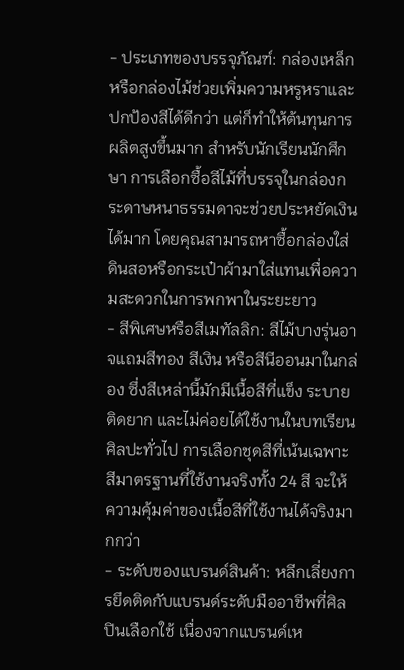- ประเภทของบรรจุภัณฑ์: กล่องเหล็กหรือกล่องไม้ช่วยเพิ่มความหรูหราและปกป้องสีได้ดีกว่า แต่ก็ทำให้ต้นทุนการผลิตสูงขึ้นมาก สำหรับนักเรียนนักศึกษา การเลือกซื้อสีไม้ที่บรรจุในกล่องกระดาษหนาธรรมดาจะช่วยประหยัดเงินได้มาก โดยคุณสามารถหาซื้อกล่องใส่ดินสอหรือกระเป๋าผ้ามาใส่แทนเพื่อความสะดวกในการพกพาในระยะยาว
- สีพิเศษหรือสีเมทัลลิก: สีไม้บางรุ่นอาจแถมสีทอง สีเงิน หรือสีนีออนมาในกล่อง ซึ่งสีเหล่านี้มักมีเนื้อสีที่แข็ง ระบายติดยาก และไม่ค่อยได้ใช้งานในบทเรียนศิลปะทั่วไป การเลือกชุดสีที่เน้นเฉพาะสีมาตรฐานที่ใช้งานจริงทั้ง 24 สี จะให้ความคุ้มค่าของเนื้อสีที่ใช้งานได้จริงมากกว่า
- ระดับของแบรนด์สินค้า: หลีกเลี่ยงการยึดติดกับแบรนด์ระดับมืออาชีพที่ศิลปินเลือกใช้ เนื่องจากแบรนด์เห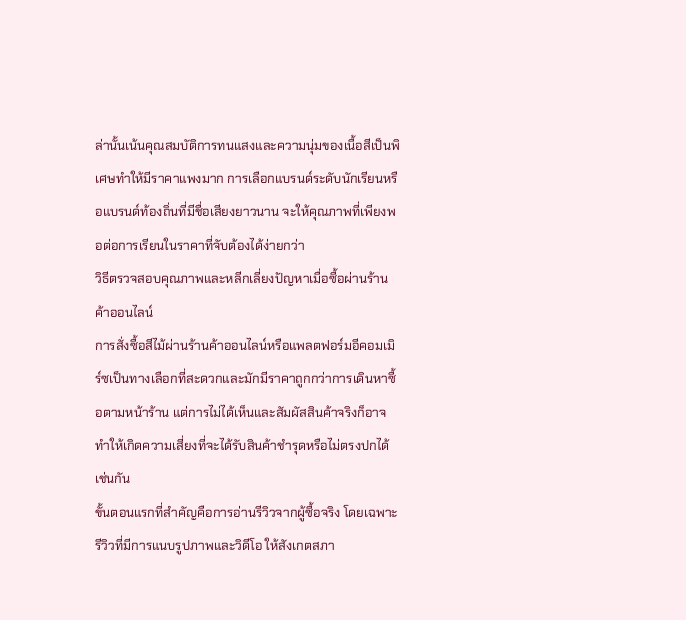ล่านั้นเน้นคุณสมบัติการทนแสงและความนุ่มของเนื้อสีเป็นพิเศษทำให้มีราคาแพงมาก การเลือกแบรนด์ระดับนักเรียนหรือแบรนด์ท้องถิ่นที่มีชื่อเสียงยาวนาน จะให้คุณภาพที่เพียงพอต่อการเรียนในราคาที่จับต้องได้ง่ายกว่า
วิธีตรวจสอบคุณภาพและหลีกเลี่ยงปัญหาเมื่อซื้อผ่านร้านค้าออนไลน์
การสั่งซื้อสีไม้ผ่านร้านค้าออนไลน์หรือแพลตฟอร์มอีคอมเมิร์ซเป็นทางเลือกที่สะดวกและมักมีราคาถูกกว่าการเดินหาซื้อตามหน้าร้าน แต่การไม่ได้เห็นและสัมผัสสินค้าจริงก็อาจทำให้เกิดความเสี่ยงที่จะได้รับสินค้าชำรุดหรือไม่ตรงปกได้เช่นกัน
ขั้นตอนแรกที่สำคัญคือการอ่านรีวิวจากผู้ซื้อจริง โดยเฉพาะรีวิวที่มีการแนบรูปภาพและวิดีโอ ให้สังเกตสภา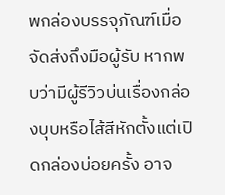พกล่องบรรจุภัณฑ์เมื่อจัดส่งถึงมือผู้รับ หากพบว่ามีผู้รีวิวบ่นเรื่องกล่องบุบหรือไส้สีหักตั้งแต่เปิดกล่องบ่อยครั้ง อาจ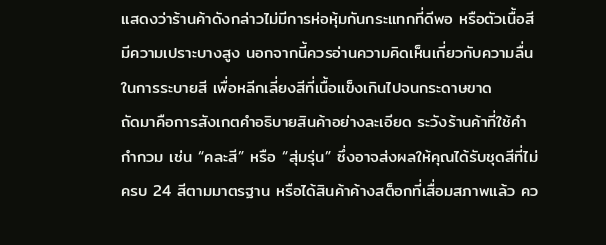แสดงว่าร้านค้าดังกล่าวไม่มีการห่อหุ้มกันกระแทกที่ดีพอ หรือตัวเนื้อสีมีความเปราะบางสูง นอกจากนี้ควรอ่านความคิดเห็นเกี่ยวกับความลื่นในการระบายสี เพื่อหลีกเลี่ยงสีที่เนื้อแข็งเกินไปจนกระดาษขาด
ถัดมาคือการสังเกตคำอธิบายสินค้าอย่างละเอียด ระวังร้านค้าที่ใช้คำกำกวม เช่น “คละสี” หรือ “สุ่มรุ่น” ซึ่งอาจส่งผลให้คุณได้รับชุดสีที่ไม่ครบ 24 สีตามมาตรฐาน หรือได้สินค้าค้างสต็อกที่เสื่อมสภาพแล้ว คว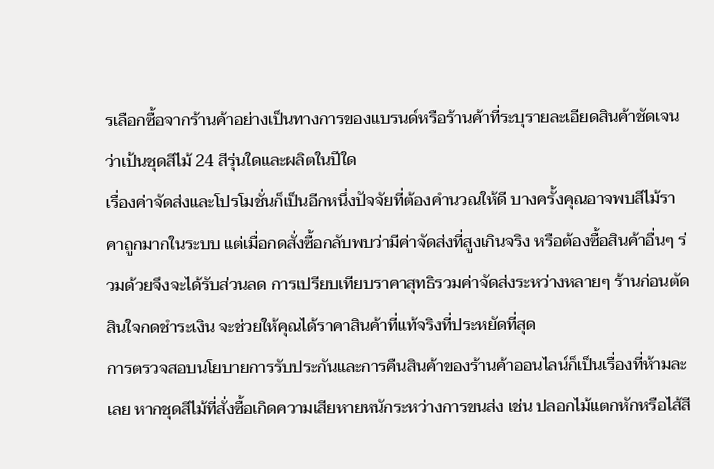รเลือกซื้อจากร้านค้าอย่างเป็นทางการของแบรนด์หรือร้านค้าที่ระบุรายละเอียดสินค้าชัดเจนว่าเป้นชุดสีไม้ 24 สีรุ่นใดและผลิตในปีใด
เรื่องค่าจัดส่งและโปรโมชั่นก็เป็นอีกหนึ่งปัจจัยที่ต้องคำนวณให้ดี บางครั้งคุณอาจพบสีไม้ราคาถูกมากในระบบ แต่เมื่อกดสั่งซื้อกลับพบว่ามีค่าจัดส่งที่สูงเกินจริง หรือต้องซื้อสินค้าอื่นๆ ร่วมด้วยจึงจะได้รับส่วนลด การเปรียบเทียบราคาสุทธิรวมค่าจัดส่งระหว่างหลายๆ ร้านก่อนตัดสินใจกดชำระเงิน จะช่วยให้คุณได้ราคาสินค้าที่แท้จริงที่ประหยัดที่สุด
การตรวจสอบนโยบายการรับประกันและการคืนสินค้าของร้านค้าออนไลน์ก็เป็นเรื่องที่ห้ามละเลย หากชุดสีไม้ที่สั่งซื้อเกิดความเสียหายหนักระหว่างการขนส่ง เช่น ปลอกไม้แตกหักหรือไส้สี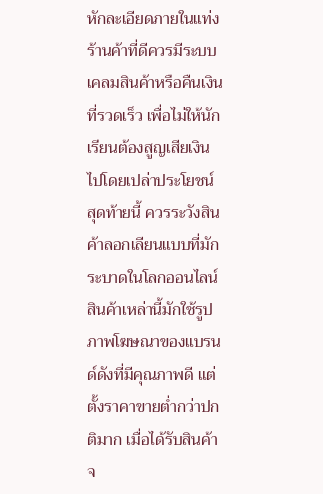หักละเอียดภายในแท่ง ร้านค้าที่ดีควรมีระบบเคลมสินค้าหรือคืนเงินที่รวดเร็ว เพื่อไม่ให้นักเรียนต้องสูญเสียเงินไปโดยเปล่าประโยชน์
สุดท้ายนี้ ควรระวังสินค้าลอกเลียนแบบที่มักระบาดในโลกออนไลน์ สินค้าเหล่านี้มักใช้รูปภาพโฆษณาของแบรนด์ดังที่มีคุณภาพดี แต่ตั้งราคาขายต่ำกว่าปกติมาก เมื่อได้รับสินค้าจ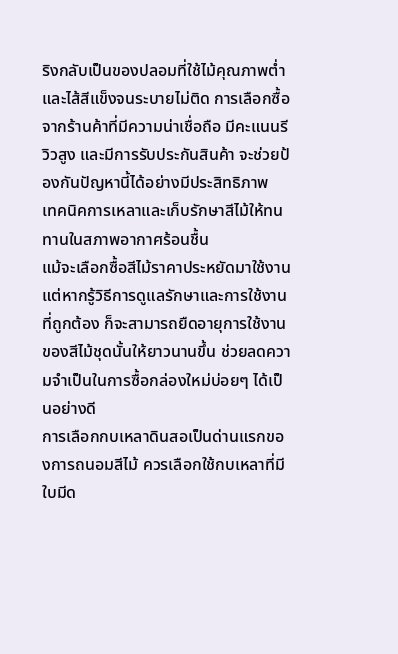ริงกลับเป็นของปลอมที่ใช้ไม้คุณภาพต่ำและไส้สีแข็งจนระบายไม่ติด การเลือกซื้อจากร้านค้าที่มีความน่าเชื่อถือ มีคะแนนรีวิวสูง และมีการรับประกันสินค้า จะช่วยป้องกันปัญหานี้ได้อย่างมีประสิทธิภาพ
เทคนิคการเหลาและเก็บรักษาสีไม้ให้ทนทานในสภาพอากาศร้อนชื้น
แม้จะเลือกซื้อสีไม้ราคาประหยัดมาใช้งาน แต่หากรู้วิธีการดูแลรักษาและการใช้งานที่ถูกต้อง ก็จะสามารถยืดอายุการใช้งานของสีไม้ชุดนั้นให้ยาวนานขึ้น ช่วยลดความจำเป็นในการซื้อกล่องใหม่บ่อยๆ ได้เป็นอย่างดี
การเลือกกบเหลาดินสอเป็นด่านแรกของการถนอมสีไม้ ควรเลือกใช้กบเหลาที่มีใบมีด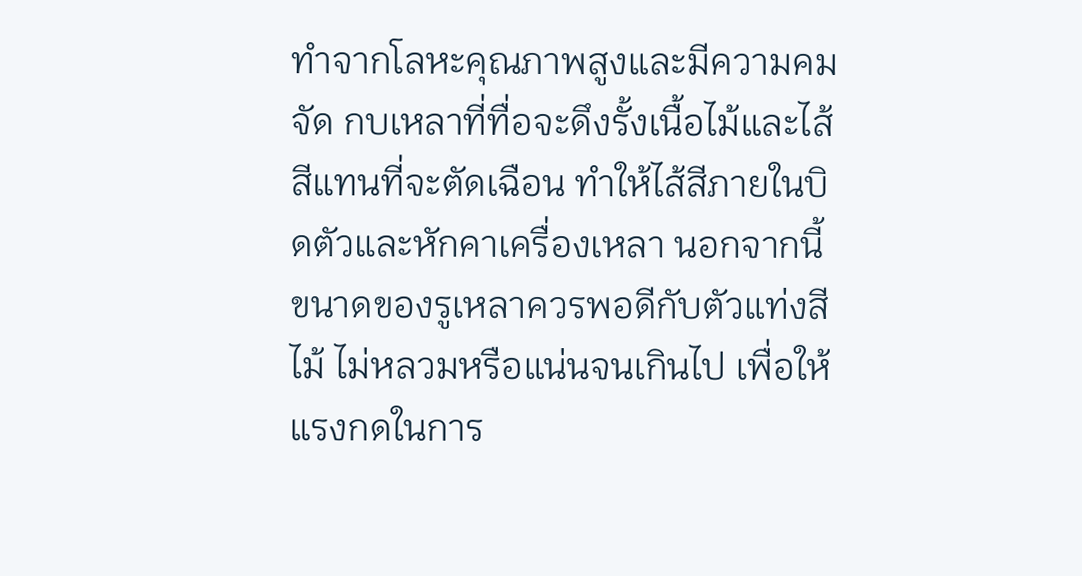ทำจากโลหะคุณภาพสูงและมีความคมจัด กบเหลาที่ทื่อจะดึงรั้งเนื้อไม้และไส้สีแทนที่จะตัดเฉือน ทำให้ไส้สีภายในบิดตัวและหักคาเครื่องเหลา นอกจากนี้ ขนาดของรูเหลาควรพอดีกับตัวแท่งสีไม้ ไม่หลวมหรือแน่นจนเกินไป เพื่อให้แรงกดในการ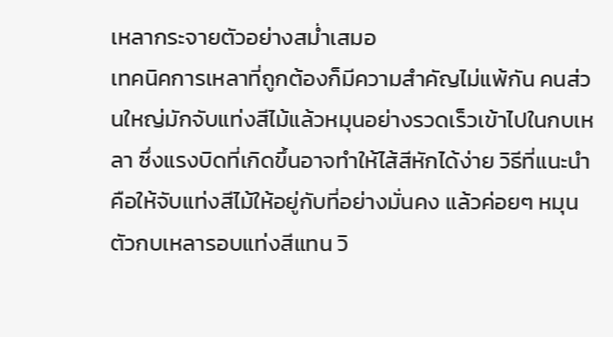เหลากระจายตัวอย่างสม่ำเสมอ
เทคนิคการเหลาที่ถูกต้องก็มีความสำคัญไม่แพ้กัน คนส่วนใหญ่มักจับแท่งสีไม้แล้วหมุนอย่างรวดเร็วเข้าไปในกบเหลา ซึ่งแรงบิดที่เกิดขึ้นอาจทำให้ไส้สีหักได้ง่าย วิธีที่แนะนำคือให้จับแท่งสีไม้ให้อยู่กับที่อย่างมั่นคง แล้วค่อยๆ หมุนตัวกบเหลารอบแท่งสีแทน วิ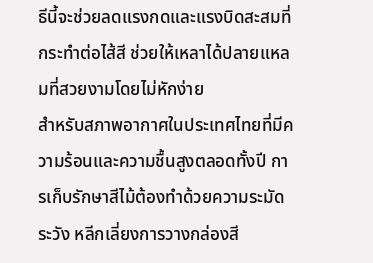ธีนี้จะช่วยลดแรงกดและแรงบิดสะสมที่กระทำต่อไส้สี ช่วยให้เหลาได้ปลายแหลมที่สวยงามโดยไม่หักง่าย
สำหรับสภาพอากาศในประเทศไทยที่มีความร้อนและความชื้นสูงตลอดทั้งปี การเก็บรักษาสีไม้ต้องทำด้วยความระมัดระวัง หลีกเลี่ยงการวางกล่องสี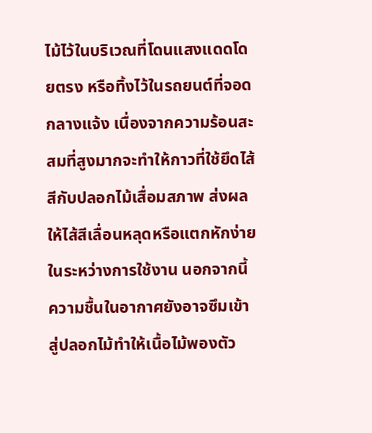ไม้ไว้ในบริเวณที่โดนแสงแดดโดยตรง หรือทิ้งไว้ในรถยนต์ที่จอดกลางแจ้ง เนื่องจากความร้อนสะสมที่สูงมากจะทำให้กาวที่ใช้ยึดไส้สีกับปลอกไม้เสื่อมสภาพ ส่งผลให้ไส้สีเลื่อนหลุดหรือแตกหักง่ายในระหว่างการใช้งาน นอกจากนี้ ความชื้นในอากาศยังอาจซึมเข้าสู่ปลอกไม้ทำให้เนื้อไม้พองตัว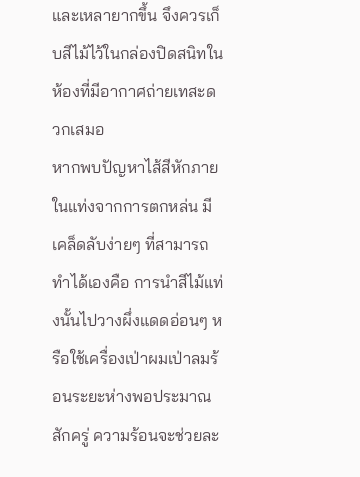และเหลายากขึ้น จึงควรเก็บสีไม้ไว้ในกล่องปิดสนิทในห้องที่มีอากาศถ่ายเทสะดวกเสมอ
หากพบปัญหาไส้สีหักภายในแท่งจากการตกหล่น มีเคล็ดลับง่ายๆ ที่สามารถทำได้เองคือ การนำสีไม้แท่งนั้นไปวางผึ่งแดดอ่อนๆ หรือใช้เครื่องเป่าผมเป่าลมร้อนระยะห่างพอประมาณสักครู่ ความร้อนจะช่วยละ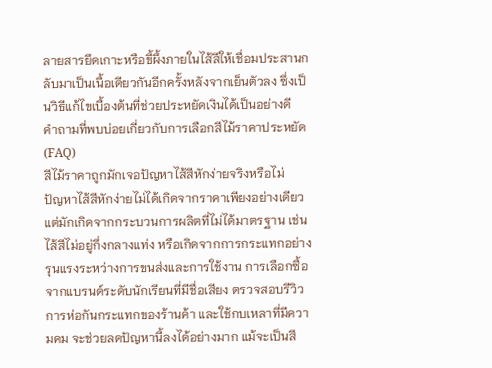ลายสารยึดเกาะหรือขี้ผึ้งภายในไส้สีให้เชื่อมประสานกลับมาเป็นเนื้อเดียวกันอีกครั้งหลังจากเย็นตัวลง ซึ่งเป็นวิธีแก้ไขเบื้องต้นที่ช่วยประหยัดเงินได้เป็นอย่างดี
คำถามที่พบบ่อยเกี่ยวกับการเลือกสีไม้ราคาประหยัด (FAQ)
สีไม้ราคาถูกมักเจอปัญหาไส้สีหักง่ายจริงหรือไม่
ปัญหาไส้สีหักง่ายไม่ได้เกิดจากราคาเพียงอย่างเดียว แต่มักเกิดจากกระบวนการผลิตที่ไม่ได้มาตรฐาน เช่น ไส้สีไม่อยู่กึ่งกลางแท่ง หรือเกิดจากการกระแทกอย่างรุนแรงระหว่างการขนส่งและการใช้งาน การเลือกซื้อจากแบรนด์ระดับนักเรียนที่มีชื่อเสียง ตรวจสอบรีวิวการห่อกันกระแทกของร้านค้า และใช้กบเหลาที่มีความคม จะช่วยลดปัญหานี้ลงได้อย่างมาก แม้จะเป็นสี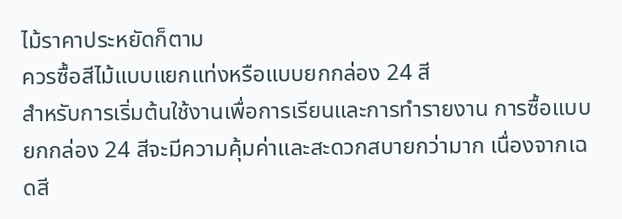ไม้ราคาประหยัดก็ตาม
ควรซื้อสีไม้แบบแยกแท่งหรือแบบยกกล่อง 24 สี
สำหรับการเริ่มต้นใช้งานเพื่อการเรียนและการทำรายงาน การซื้อแบบยกกล่อง 24 สีจะมีความคุ้มค่าและสะดวกสบายกว่ามาก เนื่องจากเฉดสี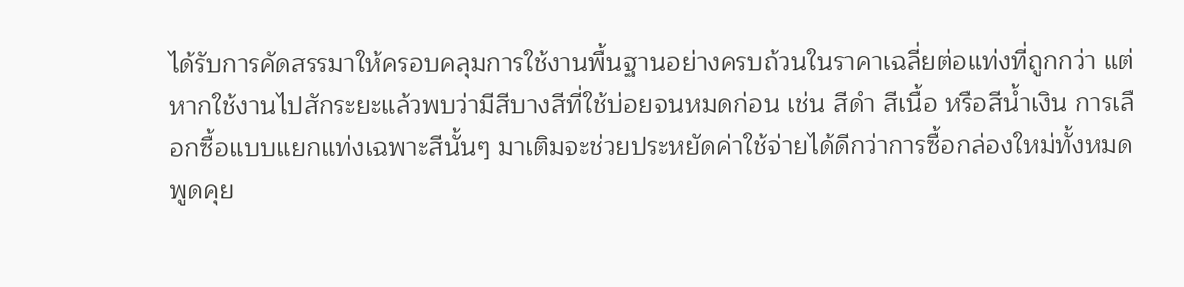ได้รับการคัดสรรมาให้ครอบคลุมการใช้งานพื้นฐานอย่างครบถ้วนในราคาเฉลี่ยต่อแท่งที่ถูกกว่า แต่หากใช้งานไปสักระยะแล้วพบว่ามีสีบางสีที่ใช้บ่อยจนหมดก่อน เช่น สีดำ สีเนื้อ หรือสีน้ำเงิน การเลือกซื้อแบบแยกแท่งเฉพาะสีนั้นๆ มาเติมจะช่วยประหยัดค่าใช้จ่ายได้ดีกว่าการซื้อกล่องใหม่ทั้งหมด
พูดคุย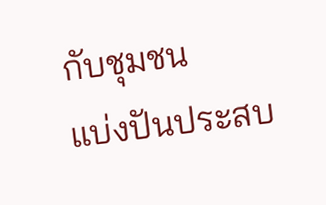กับชุมชน
แบ่งปันประสบ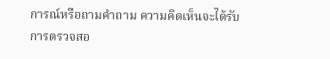การณ์หรือถามคำถาม ความคิดเห็นจะได้รับการตรวจสอ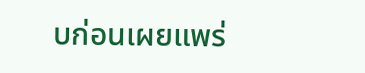บก่อนเผยแพร่